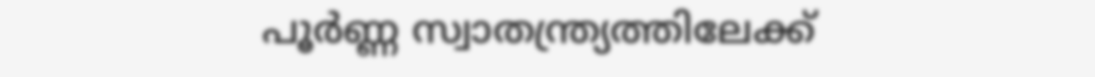പൂർണ്ണ സ്വാതന്ത്ര്യത്തിലേക്ക്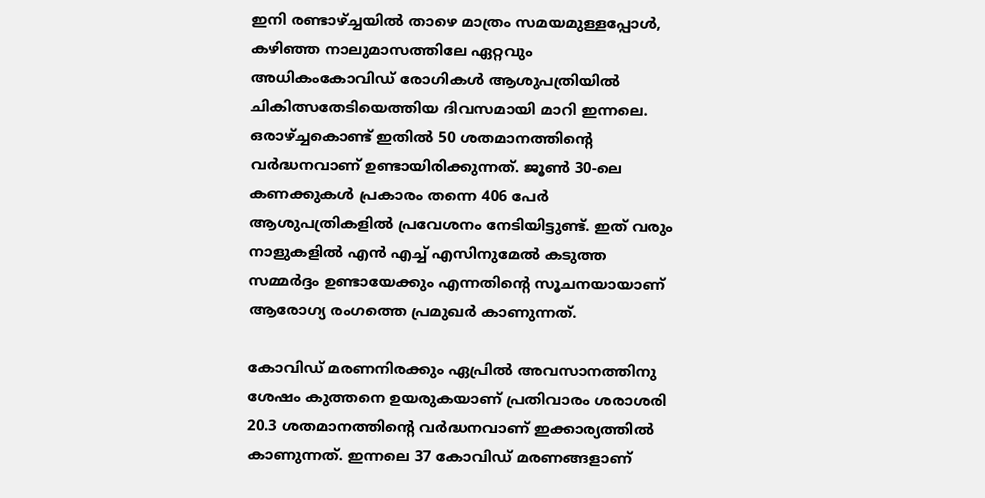ഇനി രണ്ടാഴ്‌ച്ചയിൽ താഴെ മാത്രം സമയമുള്ളപ്പോൾ, കഴിഞ്ഞ നാലുമാസത്തിലേ ഏറ്റവും അധികംകോവിഡ് രോഗികൾ ആശുപത്രിയിൽ ചികിത്സതേടിയെത്തിയ ദിവസമായി മാറി ഇന്നലെ. ഒരാഴ്‌ച്ചകൊണ്ട് ഇതിൽ 50 ശതമാനത്തിന്റെ വർദ്ധനവാണ് ഉണ്ടായിരിക്കുന്നത്. ജൂൺ 30-ലെ കണക്കുകൾ പ്രകാരം തന്നെ 406 പേർ ആശുപത്രികളിൽ പ്രവേശനം നേടിയിട്ടുണ്ട്. ഇത് വരും നാളുകളിൽ എൻ എച്ച് എസിനുമേൽ കടുത്ത സമ്മർദ്ദം ഉണ്ടായേക്കും എന്നതിന്റെ സൂചനയായാണ് ആരോഗ്യ രംഗത്തെ പ്രമുഖർ കാണുന്നത്.

കോവിഡ് മരണനിരക്കും ഏപ്രിൽ അവസാനത്തിനു ശേഷം കുത്തനെ ഉയരുകയാണ് പ്രതിവാരം ശരാശരി 20.3 ശതമാനത്തിന്റെ വർദ്ധനവാണ് ഇക്കാര്യത്തിൽ കാണുന്നത്. ഇന്നലെ 37 കോവിഡ് മരണങ്ങളാണ്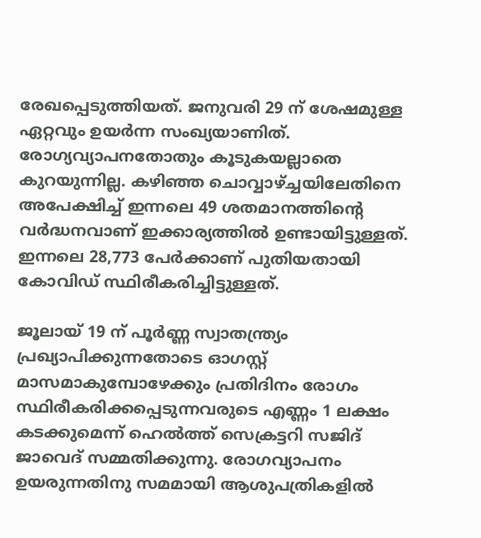രേഖപ്പെടുത്തിയത്. ജനുവരി 29 ന് ശേഷമുള്ള ഏറ്റവും ഉയർന്ന സംഖ്യയാണിത്. രോഗ്യവ്യാപനതോതും കൂടുകയല്ലാതെ കുറയുന്നില്ല. കഴിഞ്ഞ ചൊവ്വാഴ്‌ച്ചയിലേതിനെ അപേക്ഷിച്ച് ഇന്നലെ 49 ശതമാനത്തിന്റെ വർദ്ധനവാണ് ഇക്കാര്യത്തിൽ ഉണ്ടായിട്ടുള്ളത്. ഇന്നലെ 28,773 പേർക്കാണ് പുതിയതായി കോവിഡ് സ്ഥിരീകരിച്ചിട്ടുള്ളത്.

ജൂലായ് 19 ന് പൂർണ്ണ സ്വാതന്ത്ര്യം പ്രഖ്യാപിക്കുന്നതോടെ ഓഗസ്റ്റ് മാസമാകുമ്പോഴേക്കും പ്രതിദിനം രോഗം സ്ഥിരീകരിക്കപ്പെടുന്നവരുടെ എണ്ണം 1 ലക്ഷം കടക്കുമെന്ന് ഹെൽത്ത് സെക്രട്ടറി സജിദ് ജാവെദ് സമ്മതിക്കുന്നു. രോഗവ്യാപനം ഉയരുന്നതിനു സമമായി ആശുപത്രികളിൽ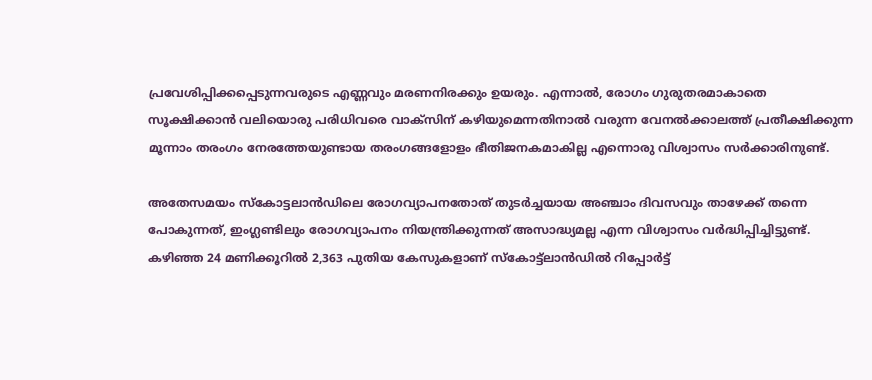പ്രവേശിപ്പിക്കപ്പെടുന്നവരുടെ എണ്ണവും മരണനിരക്കും ഉയരും. എന്നാൽ, രോഗം ഗുരുതരമാകാതെ സൂക്ഷിക്കാൻ വലിയൊരു പരിധിവരെ വാക്സിന് കഴിയുമെന്നതിനാൽ വരുന്ന വേനൽക്കാലത്ത് പ്രതീക്ഷിക്കുന്ന മൂന്നാം തരംഗം നേരത്തേയുണ്ടായ തരംഗങ്ങളോളം ഭീതിജനകമാകില്ല എന്നൊരു വിശ്വാസം സർക്കാരിനുണ്ട്.

അതേസമയം സ്‌കോട്ടലാൻഡിലെ രോഗവ്യാപനതോത് തുടർച്ചയായ അഞ്ചാം ദിവസവും താഴേക്ക് തന്നെ പോകുന്നത്, ഇംഗ്ലണ്ടിലും രോഗവ്യാപനം നിയന്ത്രിക്കുന്നത് അസാദ്ധ്യമല്ല എന്ന വിശ്വാസം വർദ്ധിപ്പിച്ചിട്ടുണ്ട്. കഴിഞ്ഞ 24 മണിക്കൂറിൽ 2,363 പുതിയ കേസുകളാണ് സ്‌കോട്ട്ലാൻഡിൽ റിപ്പോർട്ട്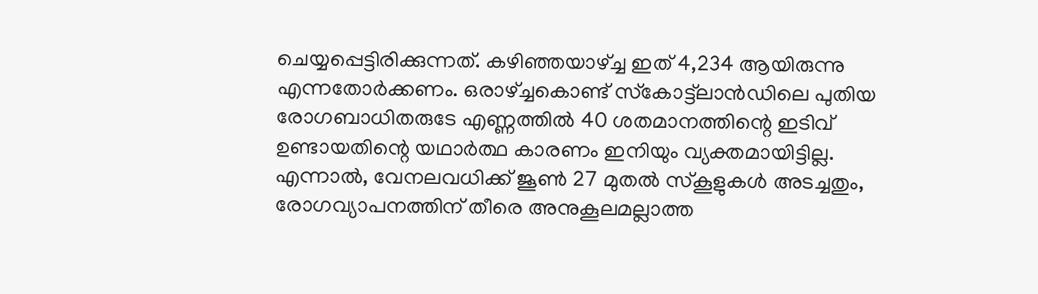ചെയ്യപ്പെട്ടിരിക്കുന്നത്. കഴിഞ്ഞയാഴ്‌ച്ച ഇത് 4,234 ആയിരുന്നു എന്നതോർക്കണം. ഒരാഴ്‌ച്ചകൊണ്ട് സ്‌കോട്ട്ലാൻഡിലെ പുതിയ രോഗബാധിതരുടേ എണ്ണത്തിൽ 40 ശതമാനത്തിന്റെ ഇടിവ് ഉണ്ടായതിന്റെ യഥാർത്ഥ കാരണം ഇനിയും വ്യക്തമായിട്ടില്ല. എന്നാൽ, വേനലവധിക്ക് ജൂൺ 27 മുതൽ സ്‌കൂളുകൾ അടച്ചതും, രോഗവ്യാപനത്തിന് തീരെ അനുകൂലമല്ലാത്ത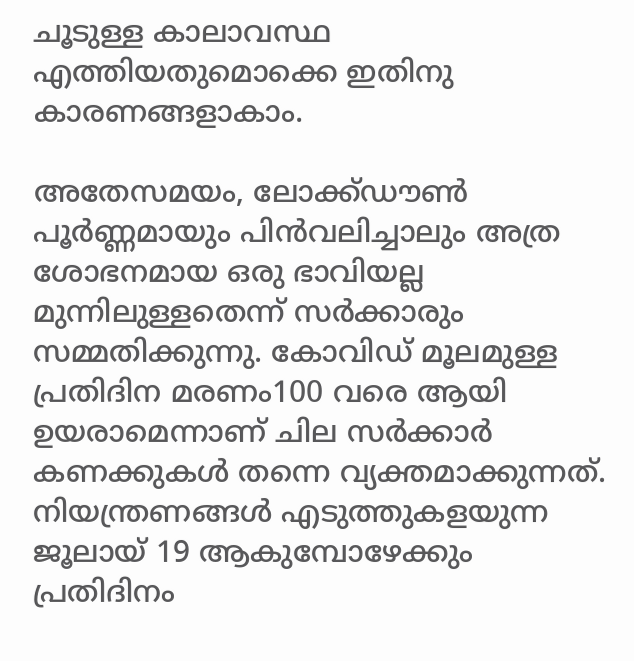ചൂടുള്ള കാലാവസ്ഥ എത്തിയതുമൊക്കെ ഇതിനു കാരണങ്ങളാകാം.

അതേസമയം, ലോക്ക്ഡൗൺ പൂർണ്ണമായും പിൻവലിച്ചാലും അത്ര ശോഭനമായ ഒരു ഭാവിയല്ല മുന്നിലുള്ളതെന്ന് സർക്കാരും സമ്മതിക്കുന്നു. കോവിഡ് മൂലമുള്ള പ്രതിദിന മരണം100 വരെ ആയി ഉയരാമെന്നാണ് ചില സർക്കാർ കണക്കുകൾ തന്നെ വ്യക്തമാക്കുന്നത്. നിയന്ത്രണങ്ങൾ എടുത്തുകളയുന്ന ജൂലായ് 19 ആകുമ്പോഴേക്കും പ്രതിദിനം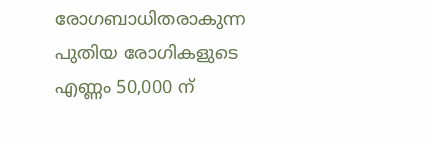രോഗബാധിതരാകുന്ന പുതിയ രോഗികളുടെ എണ്ണം 50,000 ന്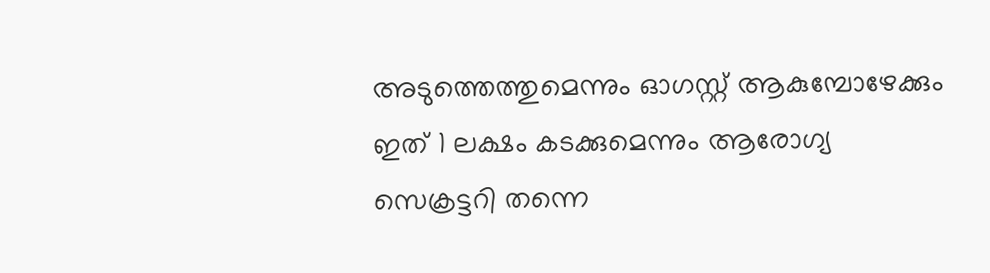അടുത്തെത്തുമെന്നും ഓഗസ്റ്റ് ആകുമ്പോഴേക്കും ഇത് 1 ലക്ഷം കടക്കുമെന്നും ആരോഗ്യ സെക്രട്ടറി തന്നെ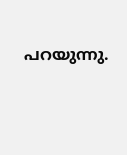പറയുന്നു.